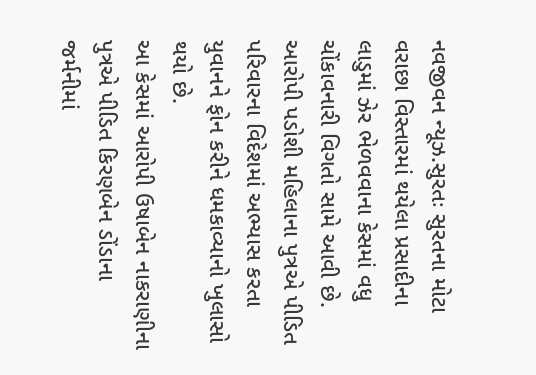નવજીવન ન્યૂઝ.સુરતઃ સુરતના મોટા વરાછા વિસ્તારમાં થયેલા પ્રસાદીના લાડુમાં ઝેર ભેળવવાના કેસમાં વધુ ચોંકાવનારી વિગતો સામે આવી છે. આરોપી પડોશી મહિલાના પુત્રએ પીડિત પરિવારના વિદેશમાં અભ્યાસ કરતા યુવાનને ફોન કરીને ધમકાવ્યાનો ખુલાસો થયો છે.
આ કેસમાં આરોપી ઉષાબેન નાકરાણીના પુત્રએ પીડિત કિરણબેન ડોંડાના જર્મનીમાં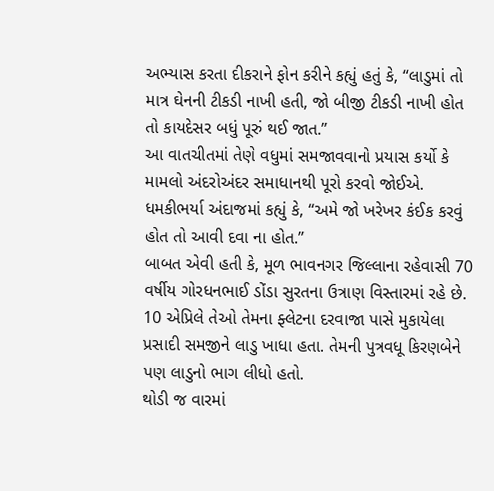અભ્યાસ કરતા દીકરાને ફોન કરીને કહ્યું હતું કે, “લાડુમાં તો માત્ર ઘેનની ટીકડી નાખી હતી, જો બીજી ટીકડી નાખી હોત તો કાયદેસર બધું પૂરું થઈ જાત.”
આ વાતચીતમાં તેણે વધુમાં સમજાવવાનો પ્રયાસ કર્યો કે મામલો અંદરોઅંદર સમાધાનથી પૂરો કરવો જોઈએ. ધમકીભર્યા અંદાજમાં કહ્યું કે, “અમે જો ખરેખર કંઈક કરવું હોત તો આવી દવા ના હોત.”
બાબત એવી હતી કે, મૂળ ભાવનગર જિલ્લાના રહેવાસી 70 વર્ષીય ગોરધનભાઈ ડોંડા સુરતના ઉત્રાણ વિસ્તારમાં રહે છે. 10 એપ્રિલે તેઓ તેમના ફ્લેટના દરવાજા પાસે મુકાયેલા પ્રસાદી સમજીને લાડુ ખાધા હતા. તેમની પુત્રવધૂ કિરણબેને પણ લાડુનો ભાગ લીધો હતો.
થોડી જ વારમાં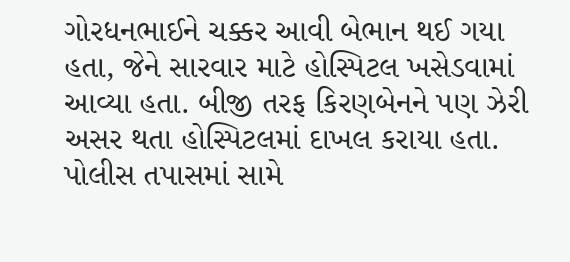ગોરધનભાઈને ચક્કર આવી બેભાન થઈ ગયા હતા, જેને સારવાર માટે હોસ્પિટલ ખસેડવામાં આવ્યા હતા. બીજી તરફ કિરણબેનને પણ ઝેરી અસર થતા હોસ્પિટલમાં દાખલ કરાયા હતા.
પોલીસ તપાસમાં સામે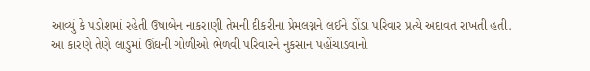આવ્યું કે પડોશમાં રહેતી ઉષાબેન નાકરાણી તેમની દીકરીના પ્રેમલગ્નને લઈને ડોંડા પરિવાર પ્રત્યે અદાવત રાખતી હતી. આ કારણે તેણે લાડુમાં ઊંઘની ગોળીઓ ભેળવી પરિવારને નુકસાન પહોંચાડવાનો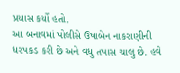પ્રયાસ કર્યો હતો.
આ બનાવમાં પોલીસે ઉષાબેન નાકરાણીની ધરપકડ કરી છે અને વધુ તપાસ ચાલુ છે. હવે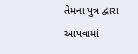તેમના પુત્ર દ્વારા આપવામાં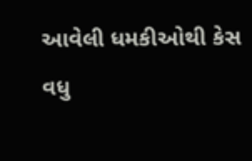આવેલી ધમકીઓથી કેસ વધુ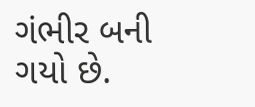ગંભીર બની ગયો છે.